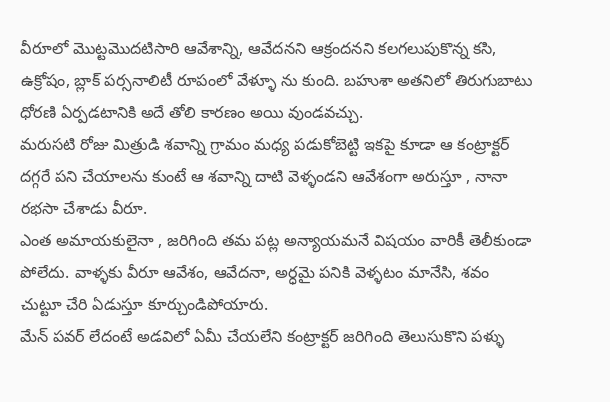వీరూలో మొట్టమొదటిసారి ఆవేశాన్ని, ఆవేదనని ఆక్రందనని కలగలుపుకొన్న కసి, ఉక్రోషం, బ్లాక్ పర్సనాలిటీ రూపంలో వేళ్ళూ ను కుంది. బహుశా అతనిలో తిరుగుబాటు ధోరణి ఏర్పడటానికి అదే తోలి కారణం అయి వుండవచ్చు.
మరుసటి రోజు మిత్రుడి శవాన్ని గ్రామం మధ్య పడుకోబెట్టి ఇకపై కూడా ఆ కంట్రాక్టర్ దగ్గరే పని చేయాలను కుంటే ఆ శవాన్ని దాటి వెళ్ళండని ఆవేశంగా అరుస్తూ , నానా రభసా చేశాడు వీరూ.
ఎంత అమాయకులైనా , జరిగింది తమ పట్ల అన్యాయమనే విషయం వారికీ తెలీకుండా పోలేదు. వాళ్ళకు వీరూ ఆవేశం, ఆవేదనా, అర్ధమై పనికి వెళ్ళటం మానేసి, శవం చుట్టూ చేరి ఏడుస్తూ కూర్చుండిపోయారు.
మేన్ పవర్ లేదంటే అడవిలో ఏమీ చేయలేని కంట్రాక్టర్ జరిగింది తెలుసుకొని పళ్ళు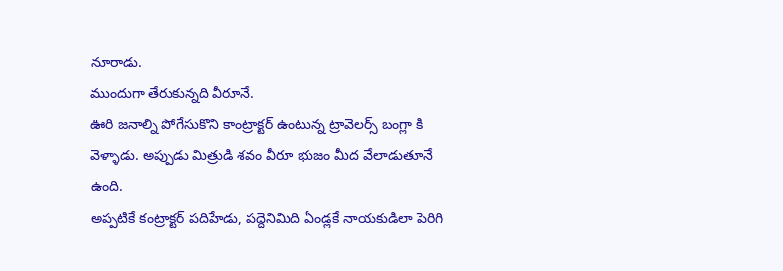నూరాడు.
ముందుగా తేరుకున్నది వీరూనే.
ఊరి జనాల్ని పోగేసుకొని కాంట్రాక్టర్ ఉంటున్న ట్రావెలర్స్ బంగ్లా కి వెళ్ళాడు. అప్పుడు మిత్రుడి శవం వీరూ భుజం మీద వేలాడుతూనే ఉంది.
అప్పటికే కంట్రాక్టర్ పదిహేడు, పద్దెనిమిది ఏండ్లకే నాయకుడిలా పెరిగి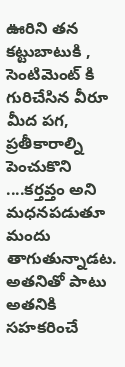ఊరిని తన కట్టుబాటుకి , సెంటిమెంట్ కి గురిచేసిన వీరూ మీద పగ, ప్రతీకారాల్ని పెంచుకొని ....కర్తవ్తం అని మధనపడుతూ మందు తాగుతున్నాడట. అతనితో పాటు అతనికి సహకరించే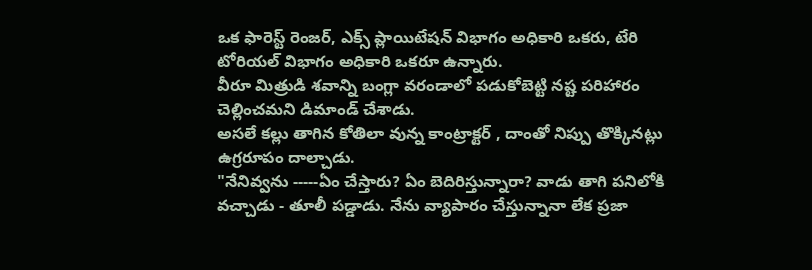ఒక ఫారెస్ట్ రెంజర్, ఎక్స్ ప్లాయిటేషన్ విభాగం అధికారి ఒకరు, టేరి టోరియల్ విభాగం అధికారి ఒకరూ ఉన్నారు.
వీరూ మిత్రుడి శవాన్ని బంగ్లా వరండాలో పడుకోబెట్టి నష్ట పరిహారం చెల్లించమని డిమాండ్ చేశాడు.
అసలే కల్లు తాగిన కోతిలా వున్న కాంట్రాక్టర్ , దాంతో నిప్పు తొక్కినట్లు ఉగ్రరూపం దాల్చాడు.
"నేనివ్వను -----ఏం చేస్తారు? ఏం బెదిరిస్తున్నారా? వాడు తాగి పనిలోకి వచ్చాడు - తూలీ పడ్డాడు. నేను వ్యాపారం చేస్తున్నానా లేక ప్రజా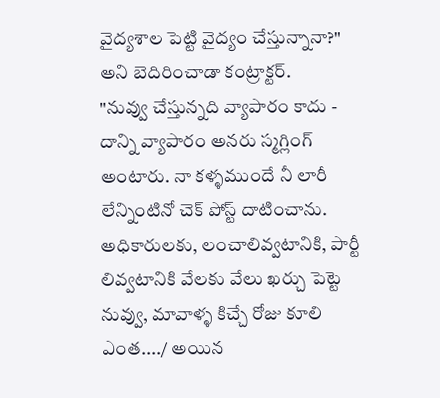వైద్యశాల పెట్టి వైద్యం చేస్తున్నానా?" అని బెదిరించాడా కంట్రాక్టర్.
"నువ్వు చేస్తున్నది వ్యాపారం కాదు - దాన్ని వ్యాపారం అనరు స్మగ్లింగ్ అంటారు. నా కళ్ళముందే నీ లారీ లేన్నింటినో చెక్ పోస్ట్ దాటించాను.
అధికారులకు, లంచాలివ్వటానికి, పార్టీ లివ్వటానికి వేలకు వేలు ఖర్చు పెట్టె నువ్వు, మావాళ్ళ కిచ్చే రోజు కూలి ఎంత..../ అయిన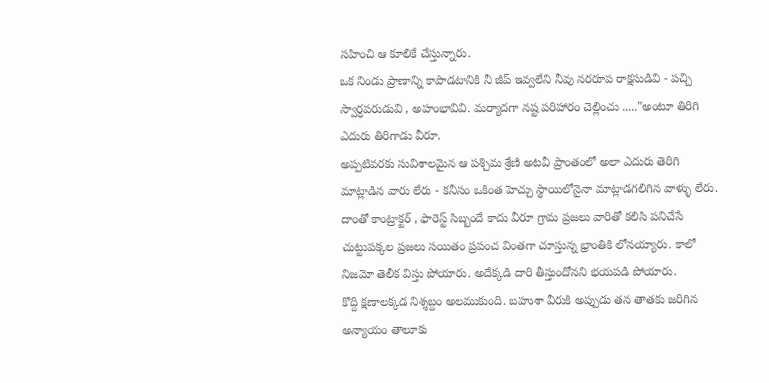సహించి ఆ కూలికే చేస్తున్నారు.
ఒక నిండు ప్రాణాన్ని కాపాడటానికి నీ జీప్ ఇవ్వలేని నీవు నరరూప రాక్షసుడివి - పచ్చి స్వార్ధపరుడువి , అహంభావివి. మర్యాదగా నష్ట పరిహారం చెల్లించు ....."అంటూ తిరిగి ఎదురు తిరిగాడు వీరూ.
అప్పటివరకు సువిశాలమైన ఆ పశ్చిమ శ్రేణి అటవీ ప్రాంతంలో అలా ఎదురు తెరిగి మాట్లాడిన వారు లేరు - కనీసం ఒకింత హెచ్చు స్థాయిలోనైనా మాట్లాడగలిగిన వాళ్ళు లేరు.
దాంతో కాంట్రాక్టర్ , ఫారెస్ట్ సిబ్బందే కాదు వీరూ గ్రామ ప్రజలు వారితో కలిసి పనిచేసే చుట్టుపక్కల ప్రజలు సయితం ప్రపంచ వింతగా చూస్తున్న భ్రాంతికి లోనయ్యారు. కాలో నిజమో తెలీక విస్తు పోయారు. అదేక్కడి దారి తీస్తుందోనని భయపడి పోయారు.
కొద్ది క్షణాలక్కడ నిశ్శబ్దం అలముకుంది. బహుశా వీరుకి అప్పుడు తన తాతకు జరిగిన అన్యాయం తాలూకు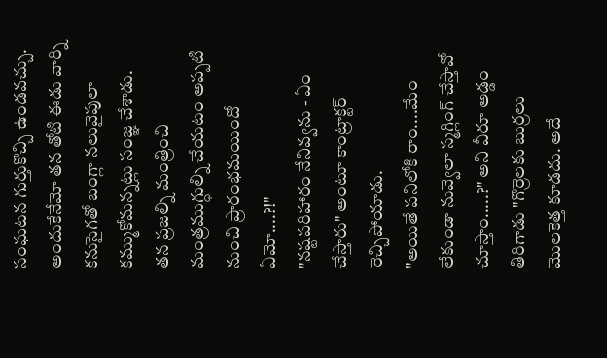సంఘటన గుర్తుకొచ్చి ఉండవచ్చు. అందుకేనేమో తన తోటి ఈడు వార్ని కనుసైగతో బంగ్లా నలువైపులా కమ్ముకోమన్నట్లు సంజ్ఞ చేశాడు.
తన ప్రజల్ని మంత్రించి మంత్రముగ్ధుల్ని చేయటం అప్పటి నుంచి ప్రారంభమయిందో ఏమో....?!"
"నష్టపరిహారం నేనివ్వను - ఏం చేస్తారు" అంటూ కాంట్రాక్టర్ రెచ్చిపోయాడు.
"అయితే పనిలోకి రాం....మేం లేకుండా నువ్వెలా స్మగ్లింగ్ చేస్తావో చూస్తాం.....?" అని వీరూ అడ్డం తిరిగాడు "గొర్రెలకు బుర్రలు మొలకెత్త కూడదు. అదే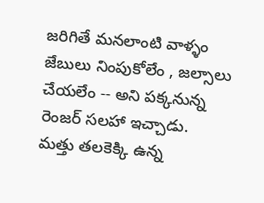జరిగితే మనలాంటి వాళ్ళం జేబులు నింపుకోలేం , జల్సాలు చేయలేం -- అని పక్కనున్న రెంజర్ సలహా ఇచ్చాడు.
మత్తు తలకెక్కి ఉన్న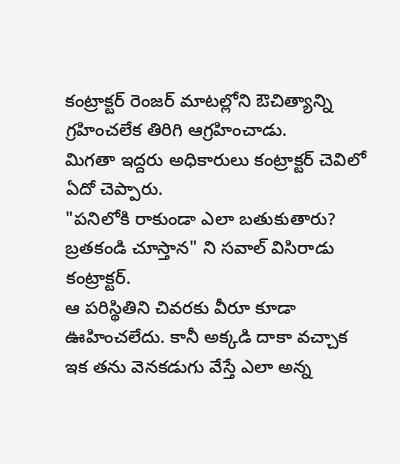కంట్రాక్టర్ రెంజర్ మాటల్లోని ఔచిత్యాన్ని గ్రహించలేక తిరిగి ఆగ్రహించాడు.
మిగతా ఇద్దరు అధికారులు కంట్రాక్టర్ చెవిలో ఏదో చెప్పారు.
"పనిలోకి రాకుండా ఎలా బతుకుతారు? బ్రతకండి చూస్తాన" ని సవాల్ విసిరాడు కంట్రాక్టర్.
ఆ పరిస్థితిని చివరకు వీరూ కూడా ఊహించలేదు. కానీ అక్కడి దాకా వచ్చాక ఇక తను వెనకడుగు వేస్తే ఎలా అన్న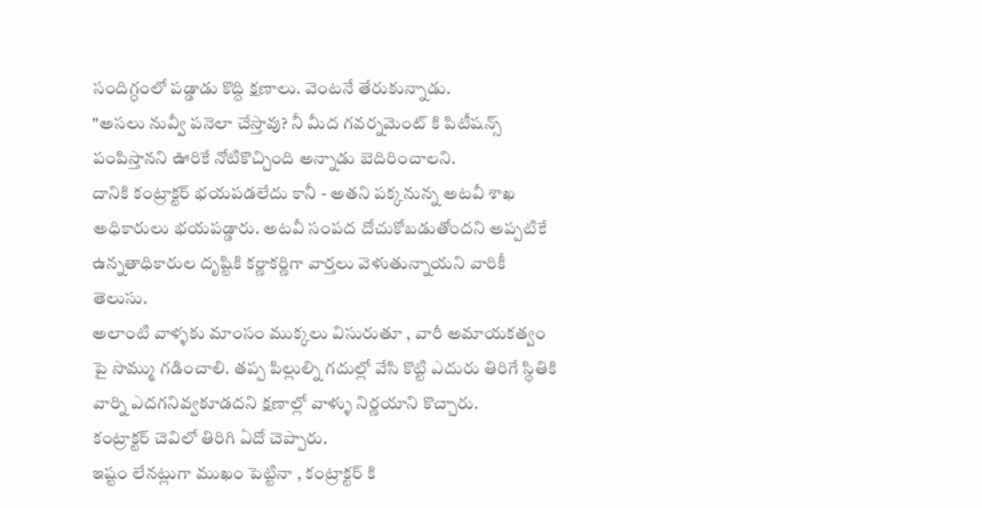సందిగ్ధంలో పడ్డాడు కొద్ది క్షణాలు. వెంటనే తేరుకున్నాడు.
"అసలు నువ్వీ పనెలా చేస్తావు? నీ మీద గవర్నమెంట్ కి పిటీషన్స్ పంపిస్తానని ఊరికే నోటికొచ్చింది అన్నాడు బెదిరించాలని.
దానికి కంట్రాక్టర్ భయపడలేదు కానీ - అతని పక్కనున్న అటవీ శాఖ అధికారులు భయపడ్డారు. అటవీ సంపద దోచుకోబడుతోందని అప్పటికే ఉన్నతాధికారుల దృష్టికి కర్ణాకర్ణిగా వార్తలు వెళుతున్నాయని వారికీ తెలుసు.
అలాంటి వాళ్ళకు మాంసం ముక్కలు విసురుతూ , వారీ అమాయకత్వం పై సొమ్ము గడించాలి. తప్ప పిల్లుల్ని గదుల్లో వేసి కొట్టి ఎదురు తిరిగే స్థితికి వార్ని ఎదగనివ్వకూడదని క్షణాల్లో వాళ్ళు నిర్ణయాని కొచ్చారు.
కంట్రాక్టర్ చెవిలో తిరిగి ఏదో చెప్పారు.
ఇష్టం లేనట్లుగా ముఖం పెట్టినా , కంట్రాక్టర్ కి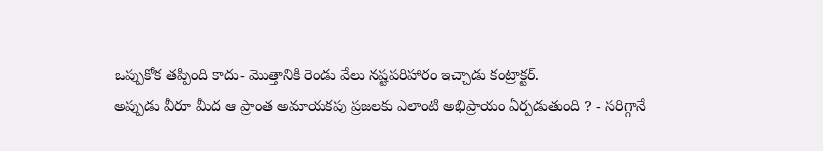ఒప్పుకోక తప్పింది కాదు- మొత్తానికి రెండు వేలు నష్టపరిహారం ఇచ్చాడు కంట్రాక్టర్.
అప్పుడు వీరూ మీద ఆ ప్రాంత అమాయకపు ప్రజలకు ఎలాంటి అభిప్రాయం ఏర్పడుతుంది ? - సరిగ్గానే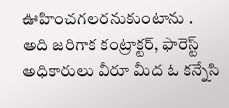ఊహించగలరనుకుంటాను .
అది జరిగాక కంట్రాక్టర్, ఫారెస్ట్ అధికారులు వీరూ మీద ఓ కన్నేసి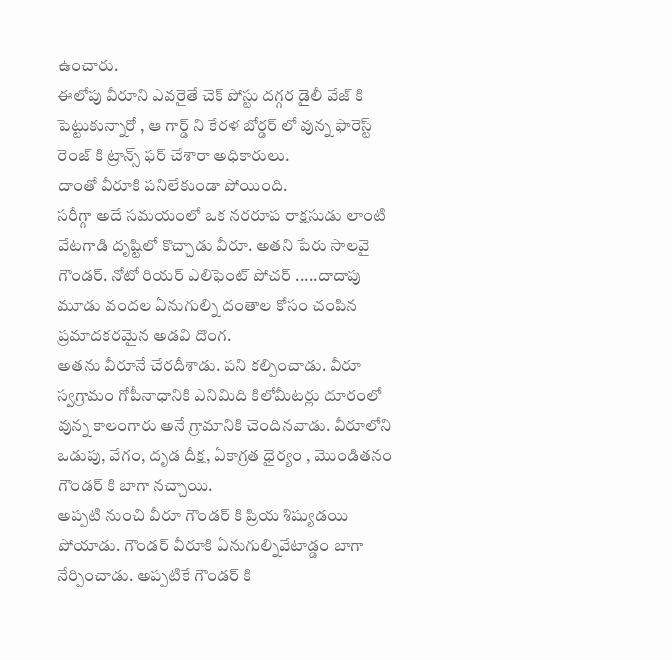ఉంచారు.
ఈలోపు వీరూని ఎవరైతే చెక్ పోస్టు దగ్గర డైలీ వేజ్ కి పెట్టుకున్నారో , ఆ గార్డ్ ని కేరళ బోర్డర్ లో వున్న ఫారెస్ట్ రెంజ్ కి ట్రాన్స్ ఫర్ చేశారా అధికారులు.
దాంతో వీరూకి పనిలేకుండా పోయింది.
సరీగ్గా అదే సమయంలో ఒక నరరూప రాక్షసుడు లాంటి వేటగాడి దృష్టిలో కొచ్చాడు వీరూ. అతని పేరు సాలవై గౌండర్. నోటో రియర్ ఎలిఫెంట్ పోచర్ .....దాదాపు మూడు వందల ఏనుగుల్ని దంతాల కోసం చంపిన ప్రమాదకరమైన అడవి దొంగ.
అతను వీరూనే చేరదీశాడు. పని కల్పించాడు. వీరూ స్వగ్రామం గోపీనాధానికి ఎనిమిది కిలోమీటర్లు దూరంలో వున్న కాలంగారు అనే గ్రామానికి చెందినవాడు. వీరూలోని ఒడుపు, వేగం, దృడ దీక్ష, ఏకాగ్రత ధైర్యం , మొండితనం గౌండర్ కి బాగా నచ్చాయి.
అప్పటి నుంచి వీరూ గౌండర్ కి ప్రియ శిష్యుడయి పోయాడు. గౌండర్ వీరూకి ఏనుగుల్నివేటాడ్డం బాగా నేర్పించాడు. అప్పటికే గౌండర్ కి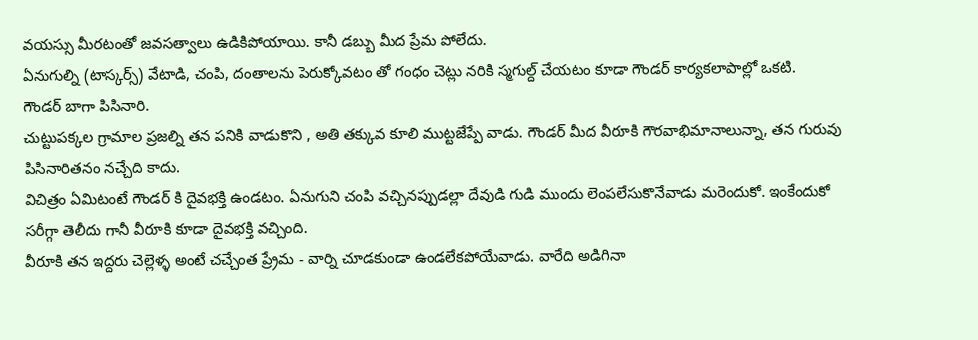వయస్సు మీరటంతో జవసత్వాలు ఉడికిపోయాయి. కానీ డబ్బు మీద ప్రేమ పోలేదు.
ఏనుగుల్ని (టాస్కర్స్) వేటాడి, చంపి, దంతాలను పెరుక్కోవటం తో గంధం చెట్లు నరికి స్మగుల్ద్ చేయటం కూడా గౌండర్ కార్యకలాపాల్లో ఒకటి.
గౌండర్ బాగా పిసినారి.
చుట్టుపక్కల గ్రామాల ప్రజల్ని తన పనికి వాడుకొని , అతి తక్కువ కూలి ముట్టజేప్పే వాడు. గౌండర్ మీద వీరూకి గౌరవాభిమానాలున్నా, తన గురువు పిసినారితనం నచ్చేది కాదు.
విచిత్రం ఏమిటంటే గౌండర్ కి దైవభక్తి ఉండటం. ఏనుగుని చంపి వచ్చినప్పుడల్లా దేవుడి గుడి ముందు లెంపలేసుకొనేవాడు మరెందుకో. ఇంకేందుకో సరీగ్గా తెలీదు గానీ వీరూకి కూడా దైవభక్తి వచ్చింది.
వీరూకి తన ఇద్దరు చెల్లెళ్ళ అంటే చచ్చేంత ప్ర్రేమ - వార్ని చూడకుండా ఉండలేకపోయేవాడు. వారేది అడిగినా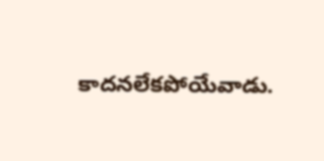కాదనలేకపోయేవాడు.